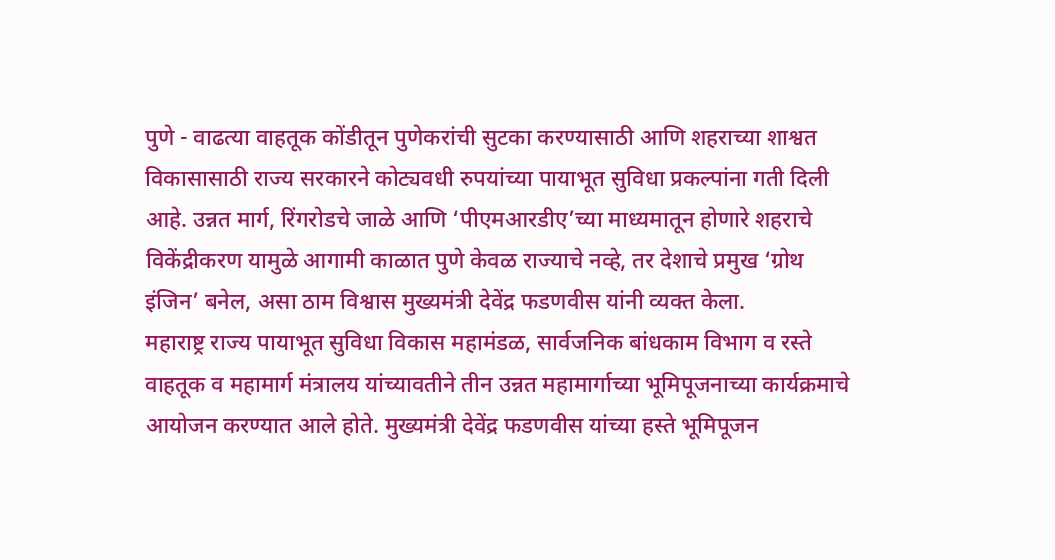पुणे - वाढत्या वाहतूक कोंडीतून पुणेकरांची सुटका करण्यासाठी आणि शहराच्या शाश्वत विकासासाठी राज्य सरकारने कोट्यवधी रुपयांच्या पायाभूत सुविधा प्रकल्पांना गती दिली आहे. उन्नत मार्ग, रिंगरोडचे जाळे आणि ‘पीएमआरडीए’च्या माध्यमातून होणारे शहराचे विकेंद्रीकरण यामुळे आगामी काळात पुणे केवळ राज्याचे नव्हे, तर देशाचे प्रमुख ‘ग्रोथ इंजिन’ बनेल, असा ठाम विश्वास मुख्यमंत्री देवेंद्र फडणवीस यांनी व्यक्त केला.
महाराष्ट्र राज्य पायाभूत सुविधा विकास महामंडळ, सार्वजनिक बांधकाम विभाग व रस्ते वाहतूक व महामार्ग मंत्रालय यांच्यावतीने तीन उन्नत महामार्गाच्या भूमिपूजनाच्या कार्यक्रमाचे आयोजन करण्यात आले होते. मुख्यमंत्री देवेंद्र फडणवीस यांच्या हस्ते भूमिपूजन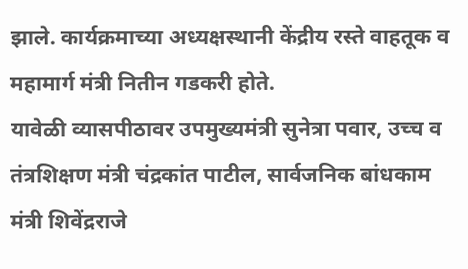झाले. कार्यक्रमाच्या अध्यक्षस्थानी केंद्रीय रस्ते वाहतूक व महामार्ग मंत्री नितीन गडकरी होते.
यावेळी व्यासपीठावर उपमुख्यमंत्री सुनेत्रा पवार, उच्च व तंत्रशिक्षण मंत्री चंद्रकांत पाटील, सार्वजनिक बांधकाम मंत्री शिवेंद्रराजे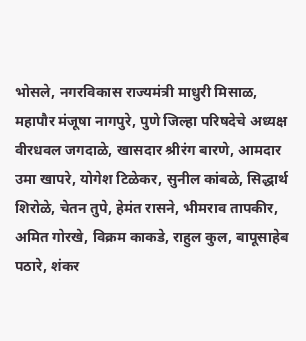भोसले, नगरविकास राज्यमंत्री माधुरी मिसाळ, महापौर मंजूषा नागपुरे, पुणे जिल्हा परिषदेचे अध्यक्ष वीरधवल जगदाळे, खासदार श्रीरंग बारणे, आमदार उमा खापरे, योगेश टिळेकर, सुनील कांबळे, सिद्धार्थ शिरोळे, चेतन तुपे, हेमंत रासने, भीमराव तापकीर, अमित गोरखे, विक्रम काकडे, राहुल कुल, बापूसाहेब पठारे, शंकर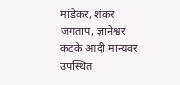मांडेकर, शंकर जगताप, ज्ञानेश्वर कटके आदी मान्यवर उपस्थित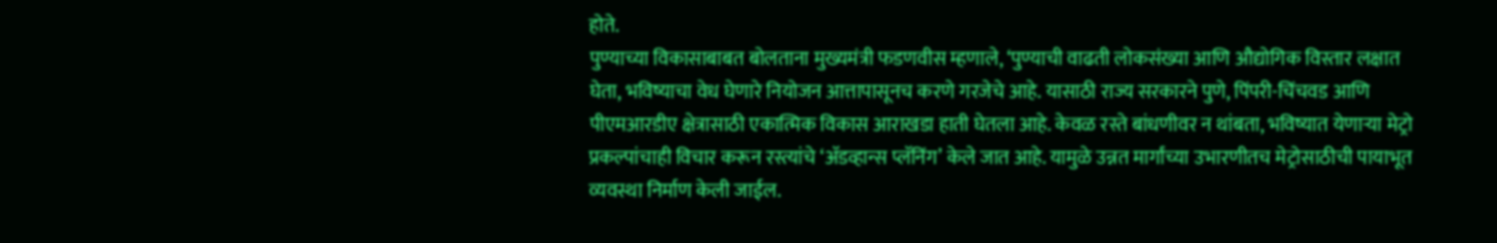होते.
पुण्याच्या विकासाबाबत बोलताना मुख्यमंत्री फडणवीस म्हणाले, ‘पुण्याची वाढती लोकसंख्या आणि औद्योगिक विस्तार लक्षात घेता, भविष्याचा वेध घेणारे नियोजन आत्तापासूनच करणे गरजेचे आहे. यासाठी राज्य सरकारने पुणे, पिंपरी-चिंचवड आणि पीएमआरडीए क्षेत्रासाठी एकात्मिक विकास आराखडा हाती घेतला आहे. केवळ रस्ते बांधणीवर न थांबता, भविष्यात येणाऱ्या मेट्रो प्रकल्पांचाही विचार करून रस्त्यांचे ‘ॲडव्हान्स प्लॅनिंग’ केले जात आहे. यामुळे उन्नत मार्गांच्या उभारणीतच मेट्रोसाठीची पायाभूत व्यवस्था निर्माण केली जाईल.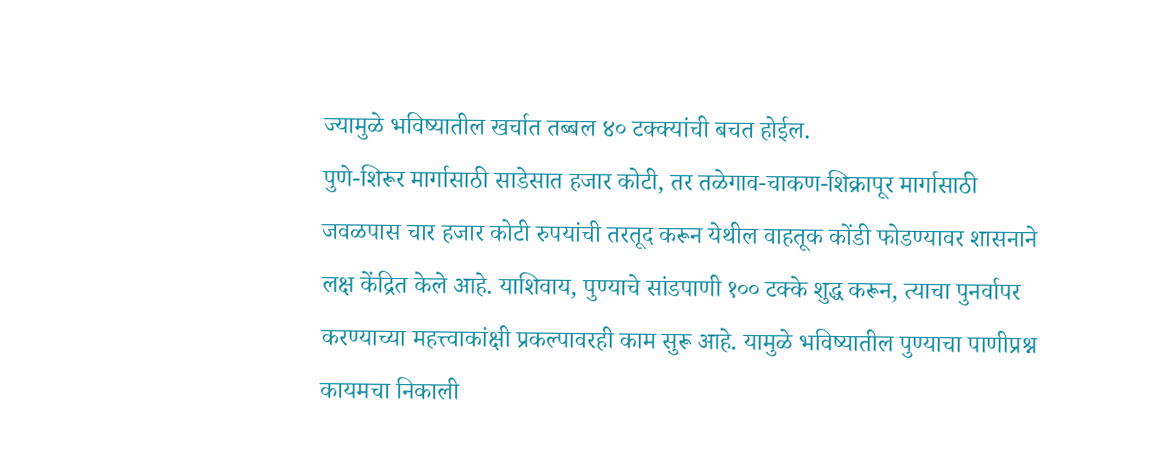ज्यामुळे भविष्यातील खर्चात तब्बल ४० टक्क्यांची बचत होईल.
पुणे-शिरूर मार्गासाठी साडेसात हजार कोटी, तर तळेगाव-चाकण-शिक्रापूर मार्गासाठी जवळपास चार हजार कोटी रुपयांची तरतूद करून येथील वाहतूक कोंडी फोडण्यावर शासनाने लक्ष केंद्रित केले आहे. याशिवाय, पुण्याचे सांडपाणी १०० टक्के शुद्ध करून, त्याचा पुनर्वापर करण्याच्या महत्त्वाकांक्षी प्रकल्पावरही काम सुरू आहे. यामुळे भविष्यातील पुण्याचा पाणीप्रश्न कायमचा निकाली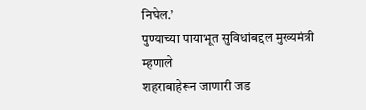निघेल.’
पुण्याच्या पायाभूत सुविधांबद्दल मुख्यमंत्री म्हणाले
शहराबाहेरून जाणारी जड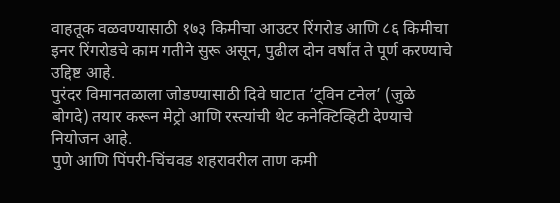वाहतूक वळवण्यासाठी १७३ किमीचा आउटर रिंगरोड आणि ८६ किमीचा इनर रिंगरोडचे काम गतीने सुरू असून, पुढील दोन वर्षांत ते पूर्ण करण्याचे उद्दिष्ट आहे.
पुरंदर विमानतळाला जोडण्यासाठी दिवे घाटात ‘ट्विन टनेल’ (जुळे बोगदे) तयार करून मेट्रो आणि रस्त्यांची थेट कनेक्टिव्हिटी देण्याचे नियोजन आहे.
पुणे आणि पिंपरी-चिंचवड शहरावरील ताण कमी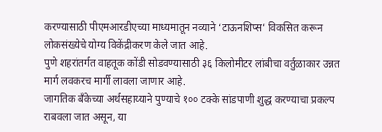करण्यासाठी पीएमआरडीएच्या माध्यमातून नव्याने ‘टाऊनशिप्स’ विकसित करून लोकसंख्येचे योग्य विकेंद्रीकरण केले जात आहे.
पुणे शहरांतर्गत वाहतूक कोंडी सोडवण्यासाठी ३६ किलोमीटर लांबीचा वर्तुळाकार उन्नत मार्ग लवकरच मार्गी लावला जाणार आहे.
जागतिक बँकेच्या अर्थसहाय्याने पुण्याचे १०० टक्के सांडपाणी शुद्ध करण्याचा प्रकल्प राबवला जात असून, या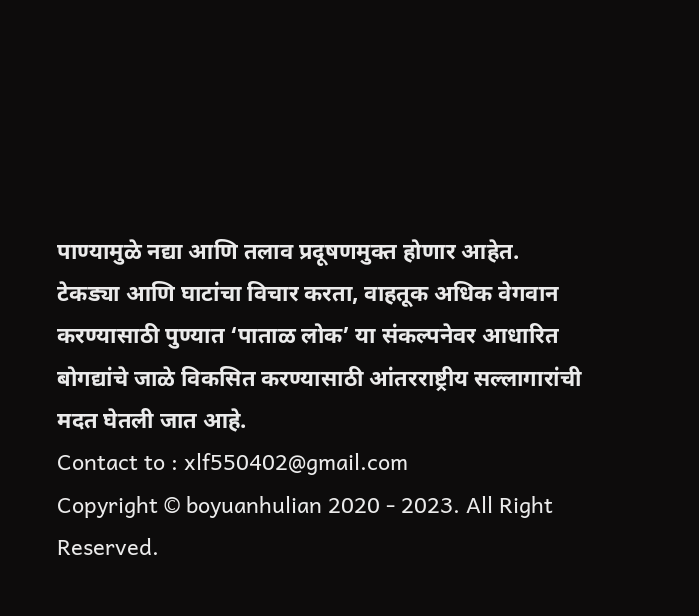पाण्यामुळे नद्या आणि तलाव प्रदूषणमुक्त होणार आहेत.
टेकड्या आणि घाटांचा विचार करता, वाहतूक अधिक वेगवान करण्यासाठी पुण्यात ‘पाताळ लोक’ या संकल्पनेवर आधारित बोगद्यांचे जाळे विकसित करण्यासाठी आंतरराष्ट्रीय सल्लागारांची मदत घेतली जात आहे.
Contact to : xlf550402@gmail.com
Copyright © boyuanhulian 2020 - 2023. All Right Reserved.